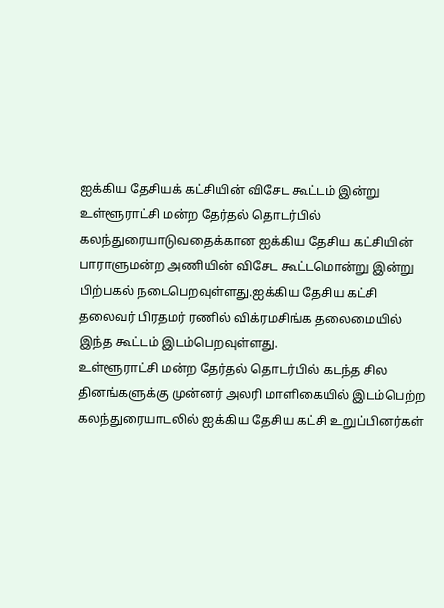ஐக்கிய தேசியக் கட்சியின் விசேட கூட்டம் இன்று
உள்ளூராட்சி மன்ற தேர்தல் தொடர்பில் கலந்துரையாடுவதைக்கான ஐக்கிய தேசிய கட்சியின் பாராளுமன்ற அணியின் விசேட கூட்டமொன்று இன்று பிற்பகல் நடைபெறவுள்ளது.ஐக்கிய தேசிய கட்சி தலைவர் பிரதமர் ரணில் விக்ரமசிங்க தலைமையில் இந்த கூட்டம் இடம்பெறவுள்ளது.
உள்ளூராட்சி மன்ற தேர்தல் தொடர்பில் கடந்த சில தினங்களுக்கு முன்னர் அலரி மாளிகையில் இடம்பெற்ற கலந்துரையாடலில் ஐக்கிய தேசிய கட்சி உறுப்பினர்கள்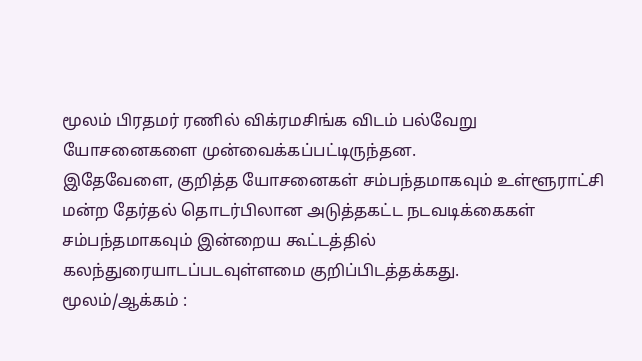மூலம் பிரதமர் ரணில் விக்ரமசிங்க விடம் பல்வேறு யோசனைகளை முன்வைக்கப்பட்டிருந்தன.
இதேவேளை, குறித்த யோசனைகள் சம்பந்தமாகவும் உள்ளூராட்சி மன்ற தேர்தல் தொடர்பிலான அடுத்தகட்ட நடவடிக்கைகள் சம்பந்தமாகவும் இன்றைய கூட்டத்தில் கலந்துரையாடப்படவுள்ளமை குறிப்பிடத்தக்கது.
மூலம்/ஆக்கம் :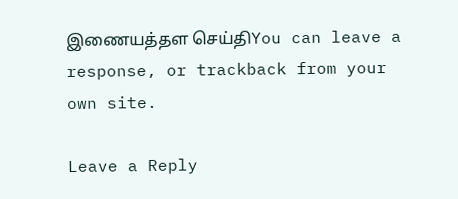இணையத்தள செய்திYou can leave a response, or trackback from your own site.

Leave a Reply